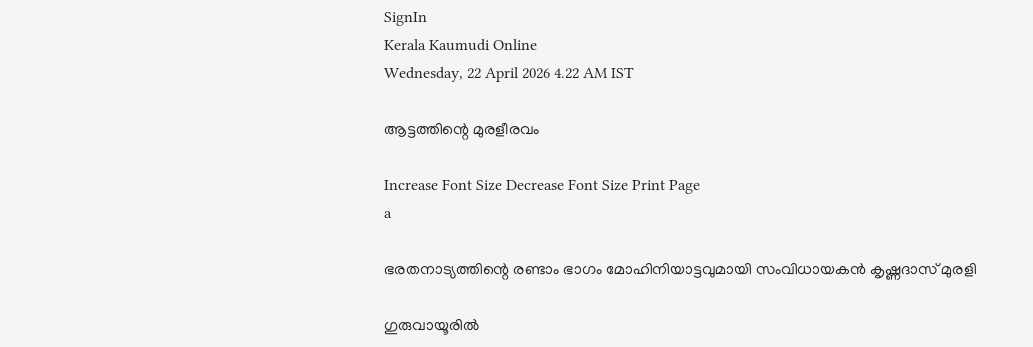SignIn
Kerala Kaumudi Online
Wednesday, 22 April 2026 4.22 AM IST

ആട്ടത്തിന്റെ മുരളീരവം

Increase Font Size Decrease Font Size Print Page
a

ഭരതനാട്യത്തിന്റെ രണ്ടാം ഭാഗം മോഹിനിയാട്ടവുമായി സംവിധായകൻ കൃഷ്ണദാസ് മുരളി

ഗുരുവായൂരിൽ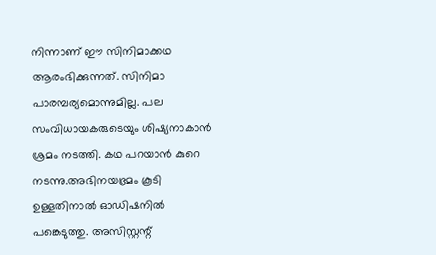നിന്നാണ് ഈ സിനിമാക്കഥ ആരംഭിക്കുന്നത്. സിനിമാ പാരമ്പര്യമൊന്നുമില്ല. പല സംവിധായകരുടെയും ശിഷ്യനാകാൻ ശ്രമം നടത്തി. കഥ പറയാൻ കുറെ നടന്നു.അഭിനയഭ്രമം കൂടി ഉള്ളതിനാൽ ഓഡിഷനിൽ പങ്കെടുത്തു. അസിസ്റ്റന്റ്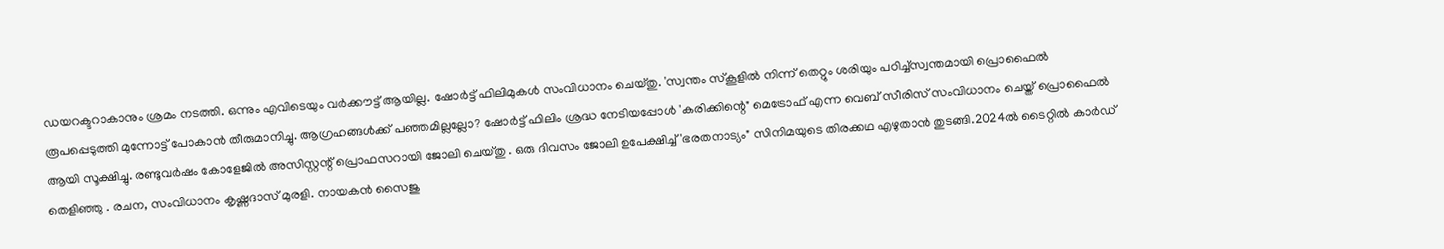ഡയറക്ടറാകാനും ശ്രമം നടത്തി. ഒന്നും എവിടെയും വർക്കൗട്ട് ആയില്ല. ഷോർട്ട് ഫിലിമുകൾ സംവിധാനം ചെയ്തു. 'സ്വന്തം സ്കൂളിൽ നിന്ന് തെറ്റും ശരിയും പഠിച്ച്സ്വന്തമായി പ്രൊഫൈൽ രൂപപ്പെടുത്തി മുന്നോട്ട് പോകാൻ തീരുമാനിച്ചു. ആഗ്രഹങ്ങൾക്ക് പഞ്ഞമില്ലല്ലോ? ഷോർട്ട് ഫിലിം ശ്രദ്ധ നേടിയപ്പോൾ 'കരിക്കിന്റെ" മെട്രോഫ് എന്ന വെബ് സീരിസ് സംവിധാനം ചെയ്ത് പ്രൊഫൈൽ ആയി സൂക്ഷിച്ചു. രണ്ടുവർഷം കോളേജിൽ അസിസ്റ്റന്റ് പ്രൊഫസറായി ജോലി ചെയ്തു . ഒരു ദിവസം ജോലി ഉപേക്ഷിച്ച് 'ഭരതനാട്യം" സിനിമയുടെ തിരക്കഥ എഴുതാൻ തുടങ്ങി.2024ൽ ടൈറ്റിൽ കാർഡ് തെളിഞ്ഞു . രചന, സംവിധാനം കൃഷ്ണദാസ് മുരളി. നായകൻ സൈജു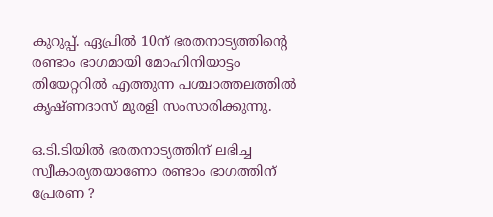കുറുപ്പ്. ഏപ്രിൽ 10ന് ഭരതനാട്യത്തിന്റെ രണ്ടാം ഭാഗമായി മോഹിനിയാട്ടം തിയേറ്ററിൽ എത്തുന്ന പശ്ചാത്തലത്തിൽ കൃഷ്ണദാസ് മുരളി സംസാരിക്കുന്നു.

ഒ.ടി.ടിയിൽ ഭരതനാട്യത്തിന് ലഭിച്ച സ്വീകാര്യതയാണോ രണ്ടാം ഭാഗത്തിന് പ്രേരണ ?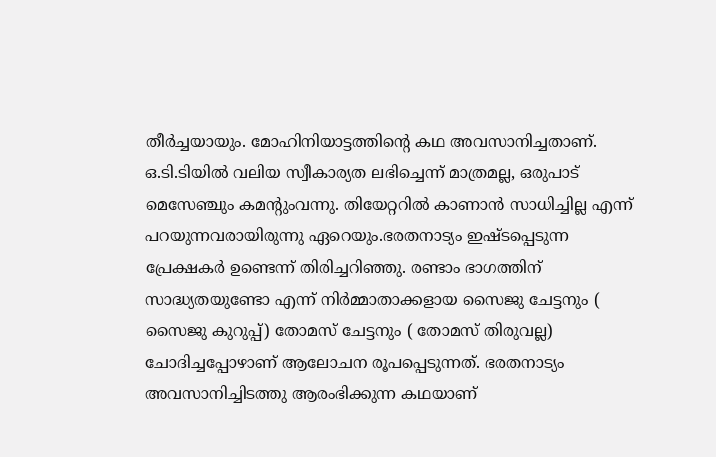തീർച്ചയായും. മോഹിനിയാട്ടത്തിന്റെ കഥ അവസാനിച്ചതാണ്. ഒ.ടി.ടിയിൽ വലിയ സ്വീകാര്യത ലഭിച്ചെന്ന് മാത്രമല്ല, ഒരുപാട് മെസേഞ്ചും കമന്റുംവന്നു. തിയേറ്ററിൽ കാണാൻ സാധിച്ചില്ല എന്ന് പറയുന്നവരായിരുന്നു ഏറെയും.ഭരതനാട്യം ഇഷ്ടപ്പെടുന്ന പ്രേക്ഷകർ ഉണ്ടെന്ന് തിരിച്ചറിഞ്ഞു. രണ്ടാം ഭാഗത്തിന് സാദ്ധ്യതയുണ്ടോ എന്ന് നിർമ്മാതാക്കളായ സൈജു ചേട്ടനും ( സൈജു കുറുപ്പ്) തോമസ് ചേട്ടനും ( തോമസ് തിരുവല്ല) ചോദിച്ചപ്പോഴാണ് ആലോചന രൂപപ്പെടുന്നത്. ഭരതനാട്യം അവസാനിച്ചിടത്തു ആരംഭിക്കുന്ന കഥയാണ്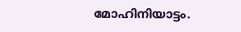മോഹിനിയാട്ടം.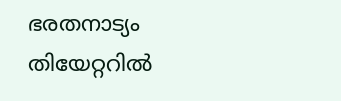ഭരതനാട്യം തിയേറ്ററിൽ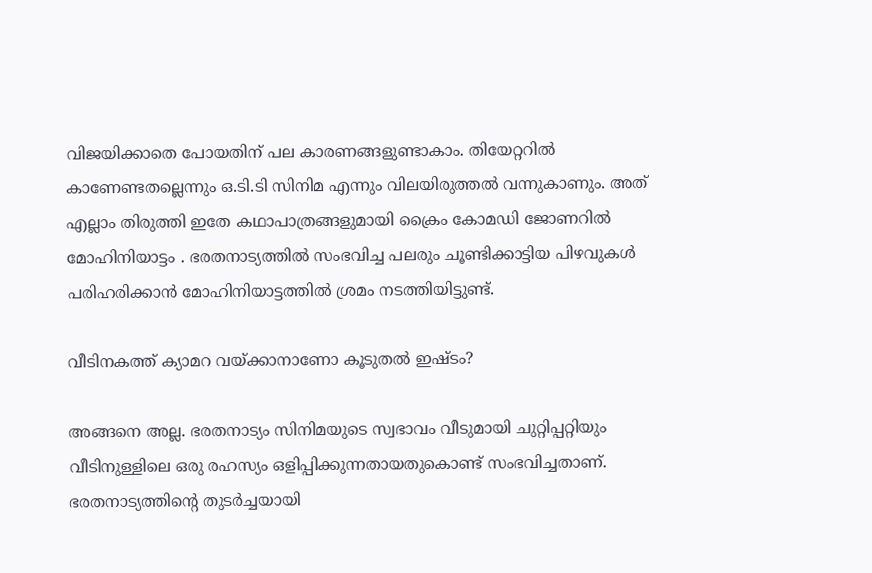വിജയിക്കാതെ പോയതിന് പല കാരണങ്ങളുണ്ടാകാം. തിയേറ്ററിൽ കാണേണ്ടതല്ലെന്നും ഒ.ടി.ടി സിനിമ എന്നും വിലയിരുത്തൽ വന്നുകാണും. അത് എല്ലാം തിരുത്തി ഇതേ കഥാപാത്രങ്ങളുമായി ക്രൈം കോമഡി ജോണറിൽ മോഹിനിയാട്ടം . ഭരതനാട്യത്തിൽ സംഭവിച്ച പലരും ചൂണ്ടിക്കാട്ടിയ പിഴവുകൾ പരിഹരിക്കാൻ മോഹിനിയാട്ടത്തിൽ ശ്രമം നടത്തിയിട്ടുണ്ട്.

വീടിനകത്ത് ക്യാമറ വയ്ക്കാനാണോ കൂടുതൽ ഇഷ്ടം?

അങ്ങനെ അല്ല. ഭരതനാട്യം സിനിമയുടെ സ്വഭാവം വീടുമായി ചുറ്റിപ്പറ്റിയും വീടിനുള്ളിലെ ഒരു രഹസ്യം ഒളിപ്പിക്കുന്നതായതുകൊണ്ട് സംഭവിച്ചതാണ്. ഭരതനാട്യത്തിന്റെ തുടർച്ചയായി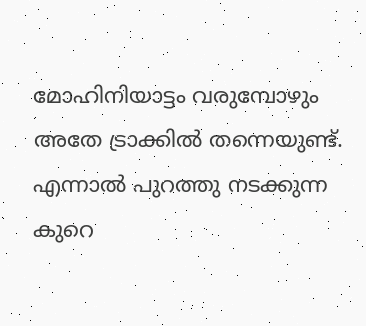മോഹിനിയാട്ടം വരുമ്പോഴും അതേ ട്രാക്കിൽ തന്നെയുണ്ട്. എന്നാൽ പുറത്തു നടക്കുന്ന കുറെ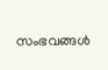സംഭവങ്ങൾ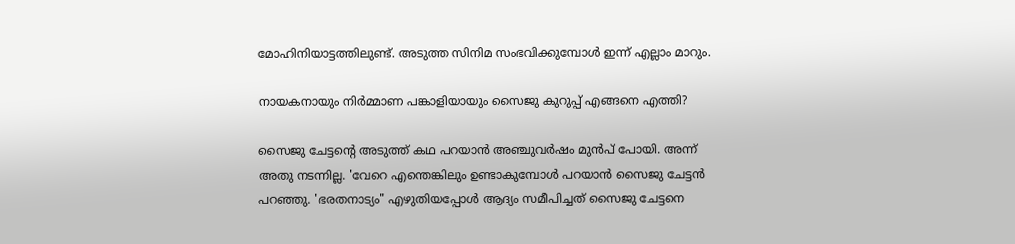മോഹിനിയാട്ടത്തിലുണ്ട്. അടുത്ത സിനിമ സംഭവിക്കുമ്പോൾ ഇന്ന് എല്ലാം മാറും.

നായകനായും നിർമ്മാണ പങ്കാളിയായും സൈജു കുറുപ്പ് എങ്ങനെ എത്തി?

സൈജു ചേട്ടന്റെ അടുത്ത് കഥ പറയാൻ അഞ്ചുവർഷം മുൻപ് പോയി. അന്ന് അതു നടന്നില്ല. 'വേറെ എന്തെങ്കിലും ഉണ്ടാകുമ്പോൾ പറയാൻ സൈജു ചേട്ടൻ പറഞ്ഞു. 'ഭരതനാട്യം" എഴുതിയപ്പോൾ ആദ്യം സമീപിച്ചത് സൈജു ചേട്ടനെ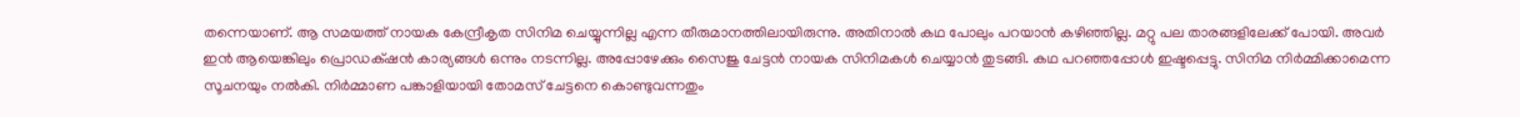തന്നെയാണ്. ആ സമയത്ത് നായക കേന്ദ്രീകൃത സിനിമ ചെയ്യുന്നില്ല എന്ന തീരുമാനത്തിലായിരുന്നു. അതിനാൽ കഥ പോലും പറയാൻ കഴിഞ്ഞില്ല. മറ്റു പല താരങ്ങളിലേക്ക് പോയി. അവർ ഇൻ ആയെങ്കിലും പ്രൊഡക്‌ഷൻ കാര്യങ്ങൾ ഒന്നും നടന്നില്ല. അപ്പോഴേക്കും സൈജു ചേട്ടൻ നായക സിനിമകൾ ചെയ്യാൻ തുടങ്ങി. കഥ പറഞ്ഞപ്പോൾ ഇഷ്ടപ്പെട്ടു. സിനിമ നിർമ്മിക്കാമെന്ന സൂചനയും നൽകി. നിർമ്മാണ പങ്കാളിയായി തോമസ് ചേട്ടനെ കൊണ്ടുവന്നതും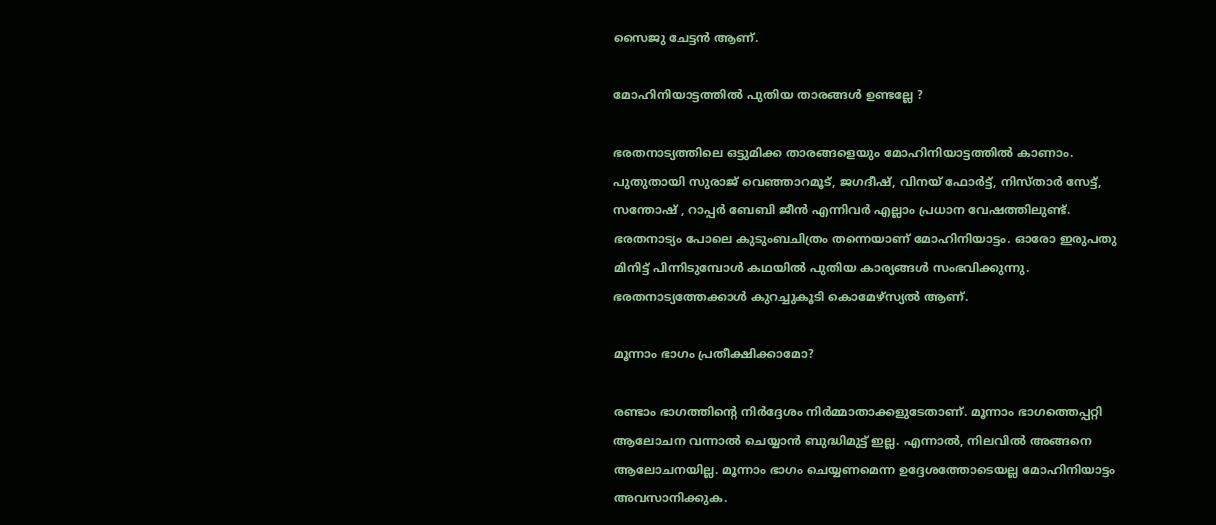സൈജു ചേട്ടൻ ആണ്.

മോഹിനിയാട്ടത്തിൽ പുതിയ താരങ്ങൾ ഉണ്ടല്ലേ ?

ഭരതനാട്യത്തിലെ ഒട്ടുമിക്ക താരങ്ങളെയും മോഹിനിയാട്ടത്തിൽ കാണാം. പുതുതായി സുരാജ് വെഞ്ഞാറമൂട്, ജഗദീഷ്, വിനയ് ഫോർട്ട്, നിസ്താർ സേട്ട്, സന്തോഷ് , റാപ്പർ ബേബി ജീൻ എന്നിവർ എല്ലാം പ്രധാന വേഷത്തിലുണ്ട്. ഭരതനാട്യം പോലെ കുടുംബചിത്രം തന്നെയാണ് മോഹിനിയാട്ടം. ഓരോ ഇരുപതു മിനിട്ട് പിന്നിടുമ്പോൾ കഥയിൽ പുതിയ കാര്യങ്ങൾ സംഭവിക്കുന്നു. ഭരതനാട്യത്തേക്കാൾ കുറച്ചുകൂടി കൊമേഴ്സ്യൽ ആണ്.

മൂന്നാം ഭാഗം പ്രതീക്ഷിക്കാമോ?

രണ്ടാം ഭാഗത്തിന്റെ നിർദ്ദേശം നിർമ്മാതാക്കളുടേതാണ്. മൂന്നാം ഭാഗത്തെപ്പറ്റി ആലോചന വന്നാൽ ചെയ്യാൻ ബുദ്ധിമുട്ട് ഇല്ല. എന്നാൽ, നിലവിൽ അങ്ങനെ ആലോചനയില്ല. മൂന്നാം ഭാഗം ചെയ്യണമെന്ന ഉദ്ദേശത്തോടെയല്ല മോഹിനിയാട്ടം അവസാനിക്കുക.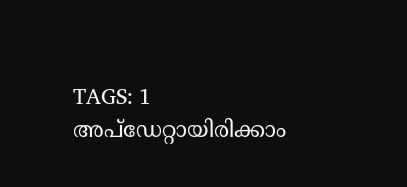TAGS: 1
അപ്ഡേറ്റായിരിക്കാം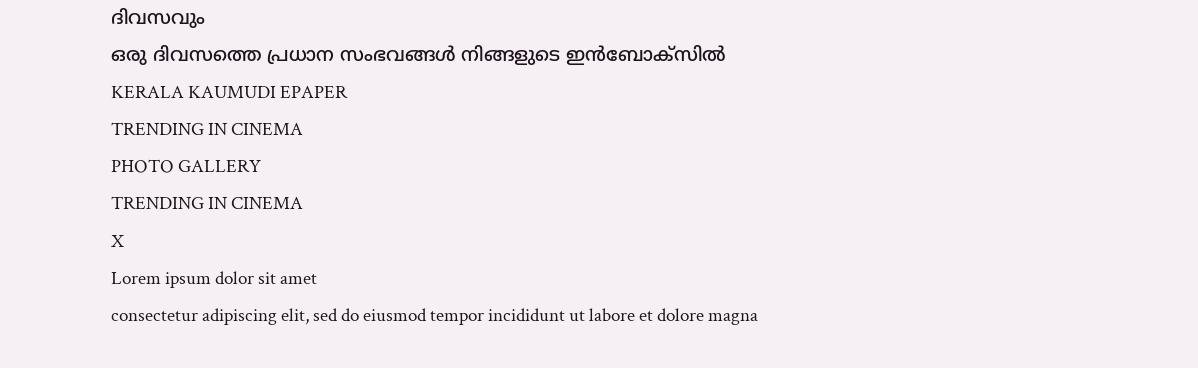ദിവസവും
ഒരു ദിവസത്തെ പ്രധാന സംഭവങ്ങൾ നിങ്ങളുടെ ഇൻബോക്സിൽ
KERALA KAUMUDI EPAPER
TRENDING IN CINEMA
PHOTO GALLERY
TRENDING IN CINEMA
X
Lorem ipsum dolor sit amet
consectetur adipiscing elit, sed do eiusmod tempor incididunt ut labore et dolore magna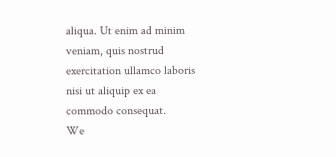aliqua. Ut enim ad minim veniam, quis nostrud exercitation ullamco laboris nisi ut aliquip ex ea commodo consequat.
We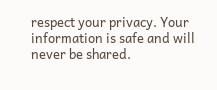respect your privacy. Your information is safe and will never be shared.